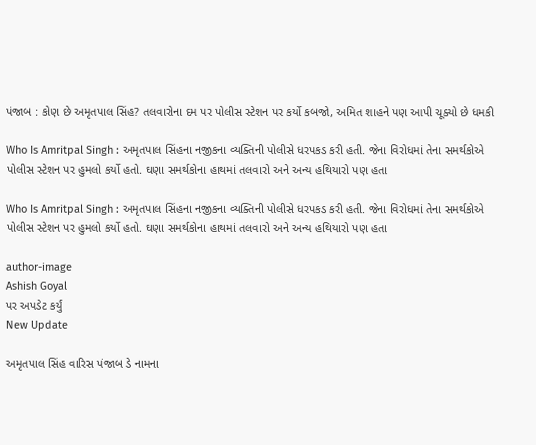પંજાબ : કોણ છે અમૃતપાલ સિંહ? તલવારોના દમ પર પોલીસ સ્ટેશન પર કર્યો કબજો, અમિત શાહને પણ આપી ચૂક્યો છે ધમકી

Who Is Amritpal Singh : અમૃતપાલ સિંહના નજીકના વ્યક્તિની પોલીસે ધરપકડ કરી હતી. જેના વિરોધમાં તેના સમર્થકોએ પોલીસ સ્ટેશન પર હુમલો કર્યો હતો. ઘણા સમર્થકોના હાથમાં તલવારો અને અન્ય હથિયારો પણ હતા

Who Is Amritpal Singh : અમૃતપાલ સિંહના નજીકના વ્યક્તિની પોલીસે ધરપકડ કરી હતી. જેના વિરોધમાં તેના સમર્થકોએ પોલીસ સ્ટેશન પર હુમલો કર્યો હતો. ઘણા સમર્થકોના હાથમાં તલવારો અને અન્ય હથિયારો પણ હતા

author-image
Ashish Goyal
પર અપડેટ કર્યું
New Update

અમૃતપાલ સિંહ વારિસ પંજાબ ડે નામના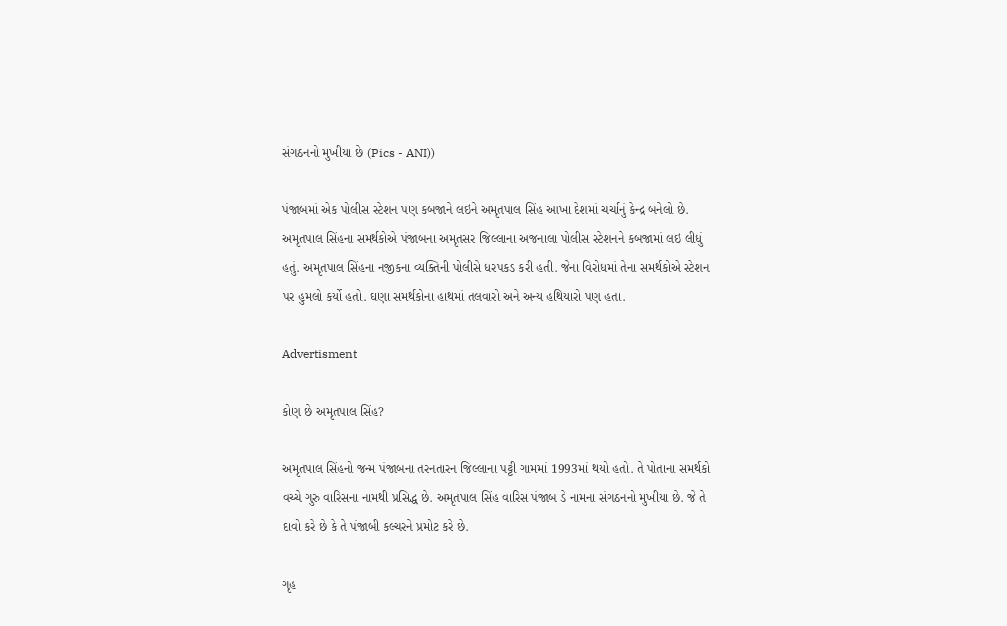સંગઠનનો મુખીયા છે (Pics - ANI))

પંજાબમાં એક પોલીસ સ્ટેશન પણ કબજાને લઇને અમૃતપાલ સિંહ આખા દેશમાં ચર્ચાનું કેન્દ્ર બનેલો છે. અમૃતપાલ સિંહના સમર્થકોએ પંજાબના અમૃતસર જિલ્લાના અજનાલા પોલીસ સ્ટેશનને કબજામાં લઇ લીધું હતું. અમૃતપાલ સિંહના નજીકના વ્યક્તિની પોલીસે ધરપકડ કરી હતી. જેના વિરોધમાં તેના સમર્થકોએ સ્ટેશન પર હુમલો કર્યો હતો. ઘણા સમર્થકોના હાથમાં તલવારો અને અન્ય હથિયારો પણ હતા.

Advertisment

કોણ છે અમૃતપાલ સિંહ?

અમૃતપાલ સિંહનો જન્મ પંજાબના તરનતારન જિલ્લાના પટ્ટી ગામમાં 1993માં થયો હતો. તે પોતાના સમર્થકો વચ્ચે ગુરુ વારિસના નામથી પ્રસિદ્ધ છે. અમૃતપાલ સિંહ વારિસ પંજાબ ડે નામના સંગઠનનો મુખીયા છે. જે તે દાવો કરે છે કે તે પંજાબી કલ્ચરને પ્રમોટ કરે છે.

ગૃહ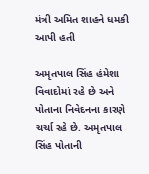મંત્રી અમિત શાહને ધમકી આપી હતી

અમૃતપાલ સિંહ હંમેશા વિવાદોમાં રહે છે અને પોતાના નિવેદનના કારણે ચર્ચા રહે છે. અમૃતપાલ સિંહ પોતાની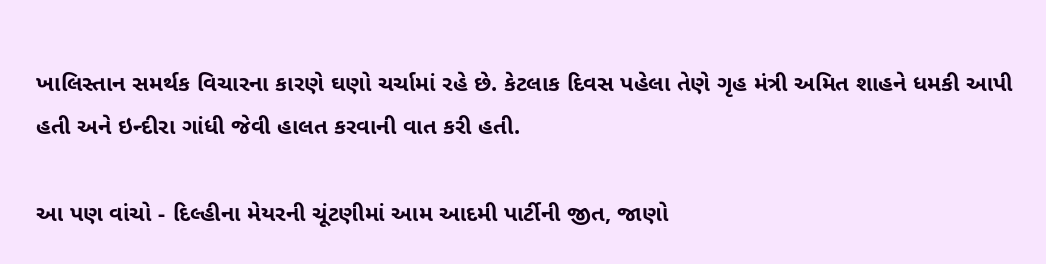ખાલિસ્તાન સમર્થક વિચારના કારણે ઘણો ચર્ચામાં રહે છે. કેટલાક દિવસ પહેલા તેણે ગૃહ મંત્રી અમિત શાહને ધમકી આપી હતી અને ઇન્દીરા ગાંધી જેવી હાલત કરવાની વાત કરી હતી.

આ પણ વાંચો - દિલ્હીના મેયરની ચૂંટણીમાં આમ આદમી પાર્ટીની જીત, જાણો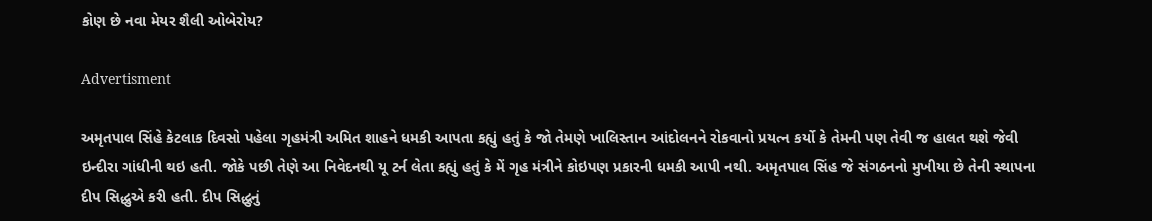કોણ છે નવા મેયર શૈલી ઓબેરોય?

Advertisment

અમૃતપાલ સિંહે કેટલાક દિવસો પહેલા ગૃહમંત્રી અમિત શાહને ધમકી આપતા કહ્યું હતું કે જો તેમણે ખાલિસ્તાન આંદોલનને રોકવાનો પ્રયત્ન કર્યો કે તેમની પણ તેવી જ હાલત થશે જેવી ઇન્દીરા ગાંધીની થઇ હતી. જોકે પછી તેણે આ નિવેદનથી યૂ ટર્ન લેતા કહ્યું હતું કે મેં ગૃહ મંત્રીને કોઇપણ પ્રકારની ધમકી આપી નથી. અમૃતપાલ સિંહ જે સંગઠનનો મુખીયા છે તેની સ્થાપના દીપ સિદ્ધુએ કરી હતી. દીપ સિદ્ધુનું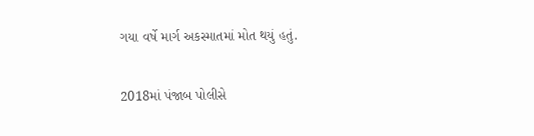ગયા વર્ષે માર્ગ અકસ્માતમાં મોત થયું હતું.

2018માં પંજાબ પોલીસે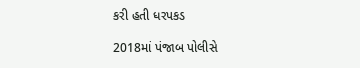કરી હતી ધરપકડ

2018માં પંજાબ પોલીસે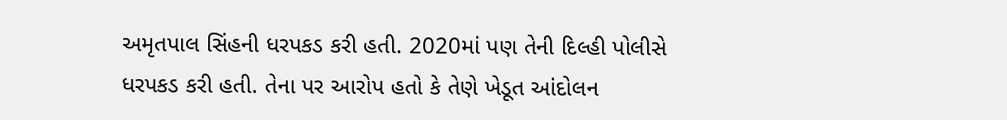અમૃતપાલ સિંહની ધરપકડ કરી હતી. 2020માં પણ તેની દિલ્હી પોલીસે ધરપકડ કરી હતી. તેના પર આરોપ હતો કે તેણે ખેડૂત આંદોલન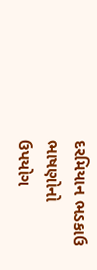દરમિયાન ભડકાઉ ભાષણોનો ઉપયોગ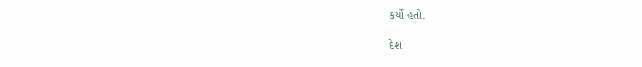કર્યો હતો.

દેશ